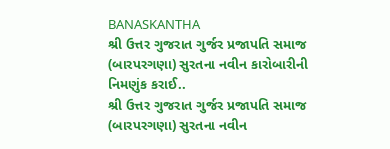BANASKANTHA
શ્રી ઉત્તર ગુજરાત ગુર્જર પ્રજાપતિ સમાજ (બારપરગણા) સુરતના નવીન કારોબારીની નિમણુંક કરાઈ..
શ્રી ઉત્તર ગુજરાત ગુર્જર પ્રજાપતિ સમાજ (બારપરગણા) સુરતના નવીન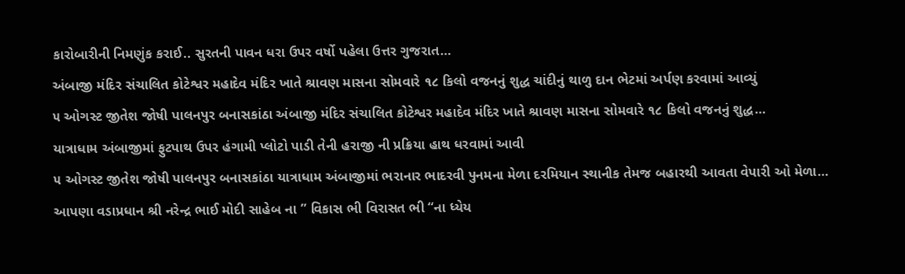કારોબારીની નિમણુંક કરાઈ.. સુરતની પાવન ધરા ઉપર વર્ષો પહેલા ઉત્તર ગુજરાત…
અંબાજી મંદિર સંચાલિત કોટેશ્વર મહાદેવ મંદિર ખાતે શ્રાવણ માસના સોમવારે ૧૮ કિલો વજનનું શુદ્ધ ચાંદીનું થાળુ દાન ભેટમાં અર્પણ કરવામાં આવ્યું
૫ ઓગસ્ટ જીતેશ જોષી પાલનપુર બનાસકાંઠા અંબાજી મંદિર સંચાલિત કોટેશ્વર મહાદેવ મંદિર ખાતે શ્રાવણ માસના સોમવારે ૧૮ કિલો વજનનું શુદ્ધ…
યાત્રાધામ અંબાજીમાં ફુટપાથ ઉપર હંગામી પ્લોટો પાડી તેની હરાજી ની પ્રક્રિયા હાથ ધરવામાં આવી
૫ ઓગસ્ટ જીતેશ જોષી પાલનપુર બનાસકાંઠા યાત્રાધામ અંબાજીમાં ભરાનાર ભાદરવી પુનમના મેળા દરમિયાન સ્થાનીક તેમજ બહારથી આવતા વેપારી ઓ મેળા…
આપણા વડાપ્રધાન શ્રી નરેન્દ્ર ભાઈ મોદી સાહેબ ના ” વિકાસ ભી વિરાસત ભી “ના ધ્યેય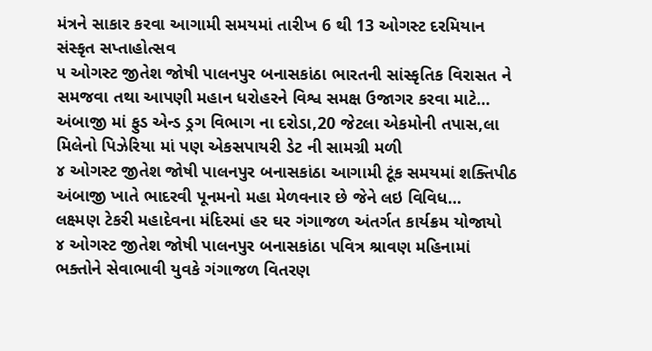મંત્રને સાકાર કરવા આગામી સમયમાં તારીખ 6 થી 13 ઓગસ્ટ દરમિયાન સંસ્કૃત સપ્તાહોત્સવ
૫ ઓગસ્ટ જીતેશ જોષી પાલનપુર બનાસકાંઠા ભારતની સાંસ્કૃતિક વિરાસત ને સમજવા તથા આપણી મહાન ધરોહરને વિશ્વ સમક્ષ ઉજાગર કરવા માટે…
અંબાજી માં ફુડ એન્ડ ડ્રગ વિભાગ ના દરોડા,20 જેટલા એકમોની તપાસ,લા મિલેનો પિઝેરિયા માં પણ એકસપાયરી ડેટ ની સામગ્રી મળી
૪ ઓગસ્ટ જીતેશ જોષી પાલનપુર બનાસકાંઠા આગામી ટૂંક સમયમાં શક્તિપીઠ અંબાજી ખાતે ભાદરવી પૂનમનો મહા મેળવનાર છે જેને લઇ વિવિધ…
લક્ષ્મણ ટેકરી મહાદેવના મંદિરમાં હર ઘર ગંગાજળ અંતર્ગત કાર્યક્રમ યોજાયો
૪ ઓગસ્ટ જીતેશ જોષી પાલનપુર બનાસકાંઠા પવિત્ર શ્રાવણ મહિનામાં ભક્તોને સેવાભાવી યુવકે ગંગાજળ વિતરણ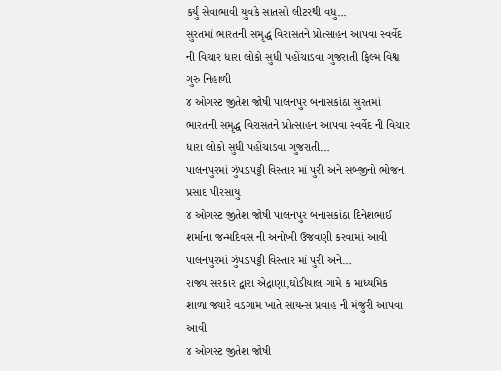કર્યું સેવાભાવી યુવકે સાતસો લીટરથી વધુ…
સુરતમાં ભારતની સમૃદ્ધ વિરાસતને પ્રોત્સાહન આપવા સ્વર્વેદ ની વિચાર ધારા લોકો સુધી પહોંચાડવા ગુજરાતી ફિલ્મ વિશ્વ ગુરુ નિહાળી
૪ ઓગસ્ટ જીતેશ જોષી પાલનપુર બનાસકાંઠા સુરતમાં ભારતની સમૃદ્ધ વિરાસતને પ્રોત્સાહન આપવા સ્વર્વેદ ની વિચાર ધારા લોકો સુધી પહોંચાડવા ગુજરાતી…
પાલનપુરમાં ઝુંપડપટ્ટી વિસ્તાર માં પુરી અને સબ્જીનો ભોજન પ્રસાદ પીરસાયુ
૪ ઓગસ્ટ જીતેશ જોષી પાલનપુર બનાસકાંઠા દિનેશભાઈ શર્માના જન્મદિવસ ની અનોખી ઉજવણી કરવામાં આવી પાલનપુરમાં ઝુંપડપટ્ટી વિસ્તાર માં પુરી અને…
રાજ્ય સરકાર દ્વારા એદ્રાણા,ઘોડીયાલ ગામે ક માધ્યમિક શાળા જ્યારે વડગામ ખાતે સાયન્સ પ્રવાહ ની મંજુરી આપવા આવી
૪ ઓગસ્ટ જીતેશ જોષી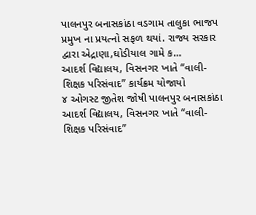પાલનપુર બનાસકાંઠા વડગામ તાલુકા ભાજપ પ્રમુખ ના પ્રયત્નો સફળ થયાં. રાજ્ય સરકાર દ્વારા એદ્રાણા,ઘોડીયાલ ગામે ક…
આદર્શ વિદ્યાલય, વિસનગર ખાતે “વાલી-શિક્ષક પરિસંવાદ” કાર્યક્રમ યોજાયો
૪ ઓગસ્ટ જીતેશ જોષી પાલનપુર બનાસકાંઠા આદર્શ વિદ્યાલય, વિસનગર ખાતે “વાલી-શિક્ષક પરિસંવાદ”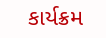કાર્યક્રમ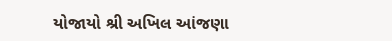યોજાયો શ્રી અખિલ આંજણા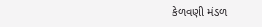કેળવણી મંડળ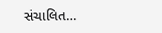સંચાલિત…